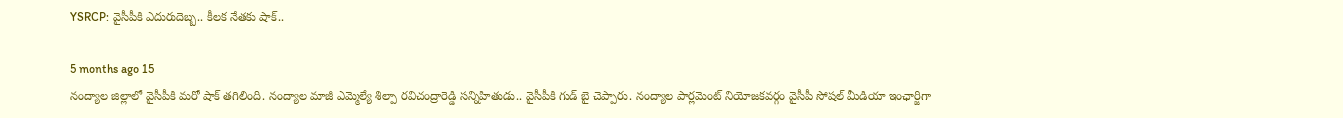YSRCP: వైసీపీకి ఎదురుదెబ్బ.. కీలక నేతకు షాక్..

5 months ago 15
నంద్యాల జిల్లాలో వైసీపీకి మరో షాక్ తగిలింది. నంద్యాల మాజీ ఎమ్మెల్యే శిల్పా రవిచంద్రారెడ్డి సన్నిహితుడు.. వైసీపీకి గుడ్ బై చెప్పారు. నంద్యాల పార్లమెంట్ నియోజకవర్గం వైసీపీ సోషల్ మీడియా ఇంఛార్జిగా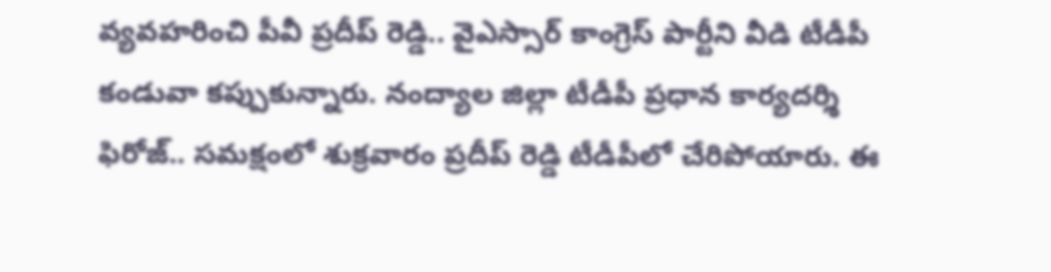వ్యవహరించి పీవీ ప్రదీప్ రెడ్డి.. వైఎస్సార్ కాంగ్రెస్ పార్టీని వీడి టీడీపీ కండువా కప్పుకున్నారు. నంద్యాల జిల్లా టీడీపీ ప్రధాన కార్యదర్శి ఫిరోజ్.. సమక్షంలో శుక్రవారం ప్రదీప్ రెడ్డి టీడీపీలో చేరిపోయారు. ఈ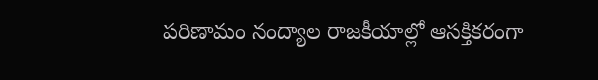పరిణామం నంద్యాల రాజకీయాల్లో ఆసక్తికరంగా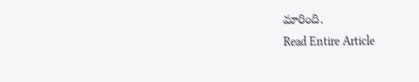మారింది.
Read Entire Article